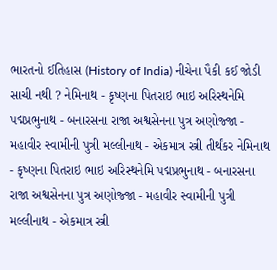ભારતનો ઈતિહાસ (History of India) નીચેના પૈકી કઈ જોડી સાચી નથી ? નેમિનાથ - કૃષ્ણના પિતરાઇ ભાઇ અરિસ્થનેમિ પદ્મપ્રભુનાથ - બનારસના રાજા અશ્વસેનના પુત્ર અણોજ્જા - મહાવીર સ્વામીની પુત્રી મલ્લીનાથ - એકમાત્ર સ્ત્રી તીર્થંકર નેમિનાથ - કૃષ્ણના પિતરાઇ ભાઇ અરિસ્થનેમિ પદ્મપ્રભુનાથ - બનારસના રાજા અશ્વસેનના પુત્ર અણોજ્જા - મહાવીર સ્વામીની પુત્રી મલ્લીનાથ - એકમાત્ર સ્ત્રી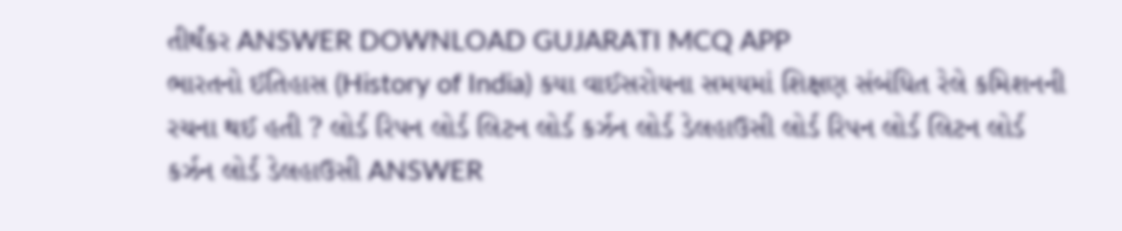તીર્થંકર ANSWER DOWNLOAD GUJARATI MCQ APP
ભારતનો ઈતિહાસ (History of India) કયા વાઈસરોયના સમયમાં શિક્ષણ સંબંધિત રેલે કમિશનની રચના થઈ હતી ? લોર્ડ રિપન લોર્ડ લિટન લોર્ડ કર્ઝન લોર્ડ ડેલહાઉસી લોર્ડ રિપન લોર્ડ લિટન લોર્ડ કર્ઝન લોર્ડ ડેલહાઉસી ANSWER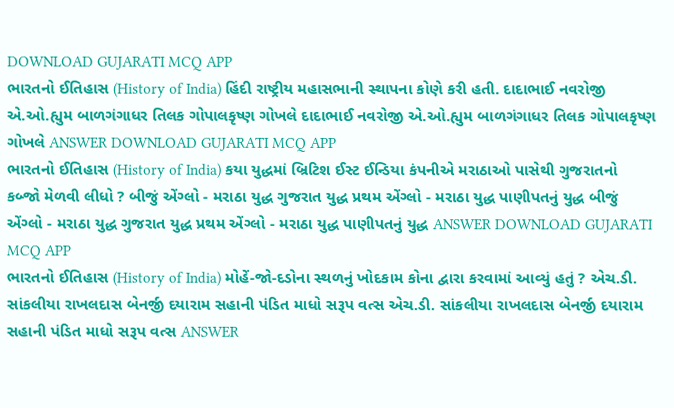DOWNLOAD GUJARATI MCQ APP
ભારતનો ઈતિહાસ (History of India) હિંદી રાષ્ટ્રીય મહાસભાની સ્થાપના કોણે કરી હતી. દાદાભાઈ નવરોજી એ.ઓ.હ્યુમ બાળગંગાધર તિલક ગોપાલકૃષ્ણ ગોખલે દાદાભાઈ નવરોજી એ.ઓ.હ્યુમ બાળગંગાધર તિલક ગોપાલકૃષ્ણ ગોખલે ANSWER DOWNLOAD GUJARATI MCQ APP
ભારતનો ઈતિહાસ (History of India) કયા યુદ્ધમાં બ્રિટિશ ઈસ્ટ ઈન્ડિયા કંપનીએ મરાઠાઓ પાસેથી ગુજરાતનો કબ્જો મેળવી લીધો ? બીજું એંગ્લો - મરાઠા યુદ્ધ ગુજરાત યુદ્ધ પ્રથમ એંગ્લો - મરાઠા યુદ્ધ પાણીપતનું યુદ્ધ બીજું એંગ્લો - મરાઠા યુદ્ધ ગુજરાત યુદ્ધ પ્રથમ એંગ્લો - મરાઠા યુદ્ધ પાણીપતનું યુદ્ધ ANSWER DOWNLOAD GUJARATI MCQ APP
ભારતનો ઈતિહાસ (History of India) મોહેં-જો-દડોના સ્થળનું ખોદકામ કોના દ્વારા કરવામાં આવ્યું હતું ? એચ.ડી. સાંકલીયા રાખલદાસ બેનર્જી દયારામ સહાની પંડિત માધો સરૂપ વત્સ એચ.ડી. સાંકલીયા રાખલદાસ બેનર્જી દયારામ સહાની પંડિત માધો સરૂપ વત્સ ANSWER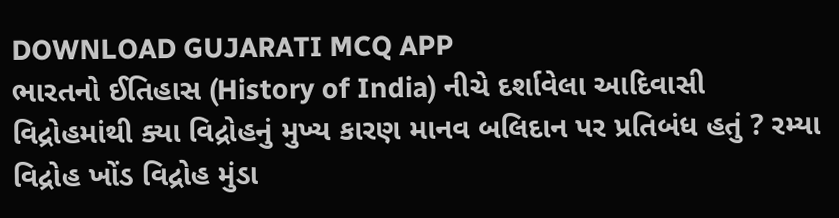DOWNLOAD GUJARATI MCQ APP
ભારતનો ઈતિહાસ (History of India) નીચે દર્શાવેલા આદિવાસી વિદ્રોહમાંથી ક્યા વિદ્રોહનું મુખ્ય કારણ માનવ બલિદાન પર પ્રતિબંધ હતું ? રમ્યા વિદ્રોહ ખોંડ વિદ્રોહ મુંડા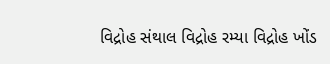વિદ્રોહ સંથાલ વિદ્રોહ રમ્યા વિદ્રોહ ખોંડ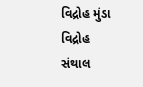વિદ્રોહ મુંડા વિદ્રોહ સંથાલ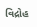વિદ્રોહ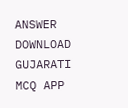ANSWER DOWNLOAD GUJARATI MCQ APP